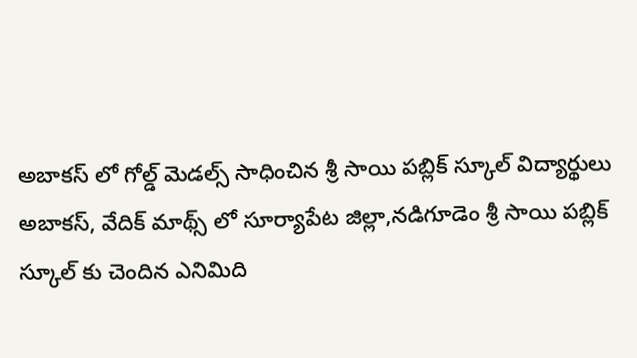అబాకస్ లో గోల్డ్ మెడల్స్ సాధించిన శ్రీ సాయి పబ్లిక్ స్కూల్ విద్యార్థులు
అబాకస్, వేదిక్ మాథ్స్ లో సూర్యాపేట జిల్లా,నడిగూడెం శ్రీ సాయి పబ్లిక్ స్కూల్ కు చెందిన ఎనిమిది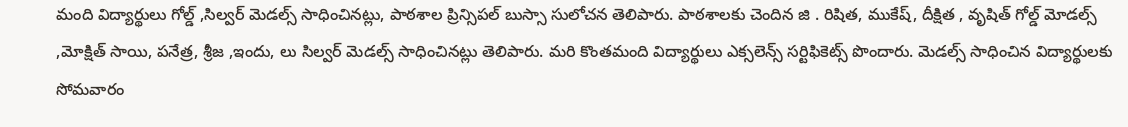మంది విద్యార్థులు గోల్డ్ ,సిల్వర్ మెడల్స్ సాధించినట్లు, పాఠశాల ప్రిన్సిపల్ బుస్సా సులోచన తెలిపారు. పాఠశాలకు చెందిన జి . రిషిత, ముకేష్, దీక్షిత , వృషిత్ గోల్డ్ మోడల్స్ ,మోక్షిత్ సాయి, పనేత్ర, శ్రీజ ,ఇందు, లు సిల్వర్ మెడల్స్ సాధించినట్లు తెలిపారు. మరి కొంతమంది విద్యార్థులు ఎక్సలెన్స్ సర్టిఫికెట్స్ పొందారు. మెడల్స్ సాధించిన విద్యార్థులకు సోమవారం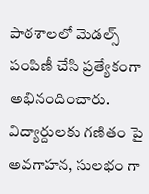పాఠశాలలో మెడల్స్ పంపిణీ చేసి ప్రత్యేకంగా అభినందించారు. విద్యార్దులకు గణితం పై అవగాహన, సులభం గా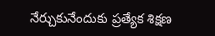నేర్చుకునేందుకు ప్రత్యేక శిక్షణ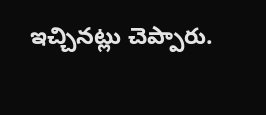ఇచ్చినట్లు చెప్పారు.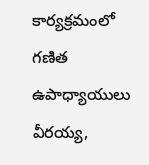కార్యక్రమంలో గణిత ఉపాధ్యాయులు వీరయ్య,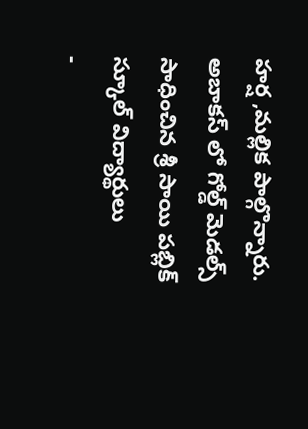హర్ష ,మల్లిక పాల్గొన్నారు.
అబాకస్ లో గోల్డ్ మెడల్స్ సాధించిన శ్రీ సాయి పబ్లిక్ స్కూల్ విద్యార్థులు
-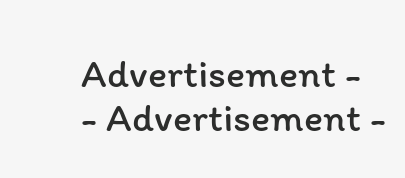Advertisement -
- Advertisement -